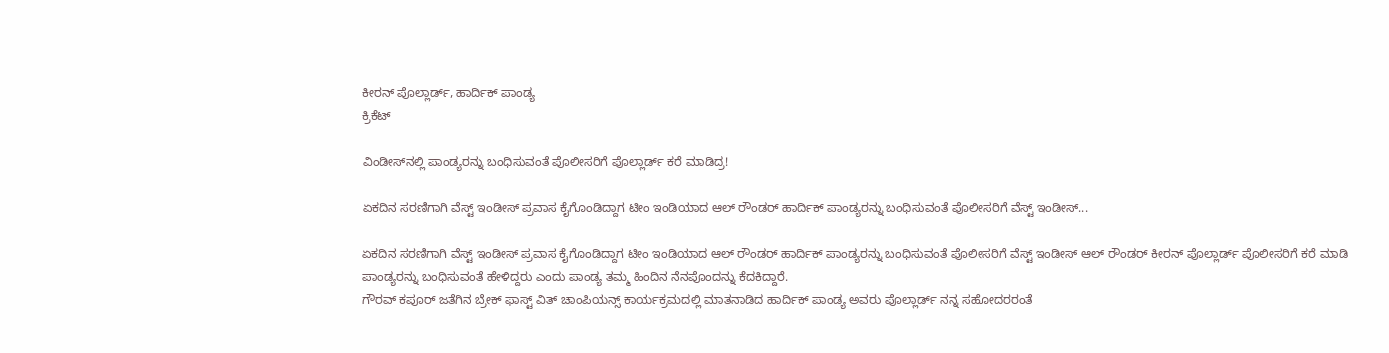ಕೀರನ್ ಪೊಲ್ಲಾರ್ಡ್, ಹಾರ್ದಿಕ್ ಪಾಂಡ್ಯ
ಕ್ರಿಕೆಟ್

ವಿಂಡೀಸ್‌ನಲ್ಲಿ ಪಾಂಡ್ಯರನ್ನು ಬಂಧಿಸುವಂತೆ ಪೊಲೀಸರಿಗೆ ಪೊಲ್ಲಾರ್ಡ್ ಕರೆ ಮಾಡಿದ್ರ!

ಏಕದಿನ ಸರಣಿಗಾಗಿ ವೆಸ್ಟ್ ಇಂಡೀಸ್ ಪ್ರವಾಸ ಕೈಗೊಂಡಿದ್ದಾಗ ಟೀಂ ಇಂಡಿಯಾದ ಆಲ್ ರೌಂಡರ್ ಹಾರ್ದಿಕ್ ಪಾಂಡ್ಯರನ್ನು ಬಂಧಿಸುವಂತೆ ಪೊಲೀಸರಿಗೆ ವೆಸ್ಟ್ ಇಂಡೀಸ್...

ಏಕದಿನ ಸರಣಿಗಾಗಿ ವೆಸ್ಟ್ ಇಂಡೀಸ್ ಪ್ರವಾಸ ಕೈಗೊಂಡಿದ್ದಾಗ ಟೀಂ ಇಂಡಿಯಾದ ಆಲ್ ರೌಂಡರ್ ಹಾರ್ದಿಕ್ ಪಾಂಡ್ಯರನ್ನು ಬಂಧಿಸುವಂತೆ ಪೊಲೀಸರಿಗೆ ವೆಸ್ಟ್ ಇಂಡೀಸ್ ಆಲ್ ರೌಂಡರ್ ಕೀರನ್ ಪೊಲ್ಲಾರ್ಡ್ ಪೊಲೀಸರಿಗೆ ಕರೆ ಮಾಡಿ ಪಾಂಡ್ಯರನ್ನು ಬಂಧಿಸುವಂತೆ ಹೇಳಿದ್ದರು ಎಂದು ಪಾಂಡ್ಯ ತಮ್ಮ ಹಿಂದಿನ ನೆನಪೊಂದನ್ನು ಕೆದಕಿದ್ದಾರೆ.
ಗೌರವ್ ಕಪೂರ್ ಜತೆಗಿನ ಬ್ರೇಕ್ ಫಾಸ್ಟ್ ವಿತ್ ಚಾಂಪಿಯನ್ಸ್ ಕಾರ್ಯಕ್ರಮದಲ್ಲಿ ಮಾತನಾಡಿದ ಹಾರ್ದಿಕ್ ಪಾಂಡ್ಯ ಅವರು ಪೊಲ್ಲಾರ್ಡ್ ನನ್ನ ಸಹೋದರರಂತೆ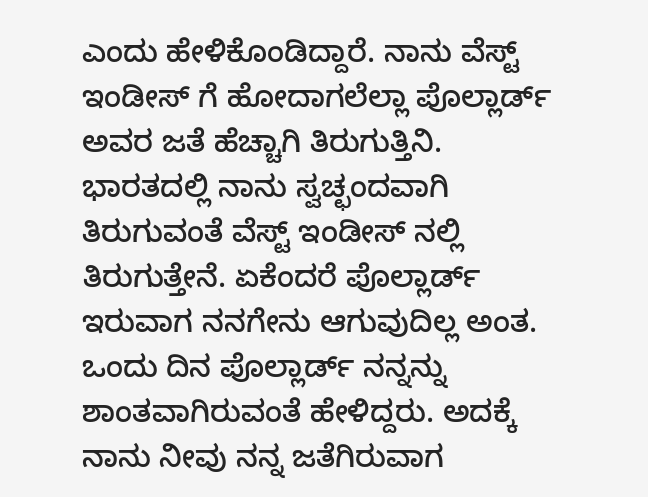ಎಂದು ಹೇಳಿಕೊಂಡಿದ್ದಾರೆ. ನಾನು ವೆಸ್ಟ್ ಇಂಡೀಸ್ ಗೆ ಹೋದಾಗಲೆಲ್ಲಾ ಪೊಲ್ಲಾರ್ಡ್ ಅವರ ಜತೆ ಹೆಚ್ಚಾಗಿ ತಿರುಗುತ್ತಿನಿ. ಭಾರತದಲ್ಲಿ ನಾನು ಸ್ವಚ್ಛಂದವಾಗಿ ತಿರುಗುವಂತೆ ವೆಸ್ಟ್ ಇಂಡೀಸ್ ನಲ್ಲಿ ತಿರುಗುತ್ತೇನೆ. ಏಕೆಂದರೆ ಪೊಲ್ಲಾರ್ಡ್ ಇರುವಾಗ ನನಗೇನು ಆಗುವುದಿಲ್ಲ ಅಂತ.
ಒಂದು ದಿನ ಪೊಲ್ಲಾರ್ಡ್ ನನ್ನನ್ನು ಶಾಂತವಾಗಿರುವಂತೆ ಹೇಳಿದ್ದರು. ಅದಕ್ಕೆ ನಾನು ನೀವು ನನ್ನ ಜತೆಗಿರುವಾಗ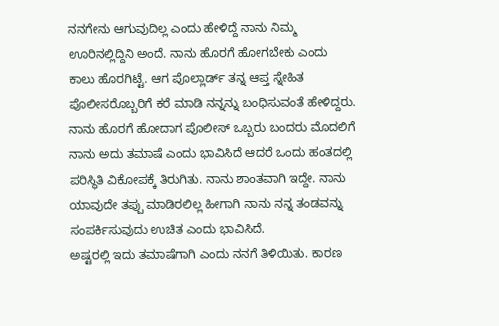ನನಗೇನು ಆಗುವುದಿಲ್ಲ ಎಂದು ಹೇಳಿದ್ದೆ ನಾನು ನಿಮ್ಮ ಊರಿನಲ್ಲಿದ್ದಿನಿ ಅಂದೆ. ನಾನು ಹೊರಗೆ ಹೋಗಬೇಕು ಎಂದು ಕಾಲು ಹೊರಗಿಟ್ಟೆ. ಆಗ ಪೊಲ್ಲಾರ್ಡ್ ತನ್ನ ಆಪ್ತ ಸ್ನೇಹಿತ ಪೊಲೀಸರೊಬ್ಬರಿಗೆ ಕರೆ ಮಾಡಿ ನನ್ನನ್ನು ಬಂಧಿಸುವಂತೆ ಹೇಳಿದ್ದರು.
ನಾನು ಹೊರಗೆ ಹೋದಾಗ ಪೊಲೀಸ್ ಒಬ್ಬರು ಬಂದರು ಮೊದಲಿಗೆ ನಾನು ಅದು ತಮಾಷೆ ಎಂದು ಭಾವಿಸಿದೆ ಆದರೆ ಒಂದು ಹಂತದಲ್ಲಿ ಪರಿಸ್ಥಿತಿ ವಿಕೋಪಕ್ಕೆ ತಿರುಗಿತು. ನಾನು ಶಾಂತವಾಗಿ ಇದ್ದೇ. ನಾನು ಯಾವುದೇ ತಪ್ಪು ಮಾಡಿರಲಿಲ್ಲ ಹೀಗಾಗಿ ನಾನು ನನ್ನ ತಂಡವನ್ನು ಸಂಪರ್ಕಿಸುವುದು ಉಚಿತ ಎಂದು ಭಾವಿಸಿದೆ.
ಅಷ್ಟರಲ್ಲಿ ಇದು ತಮಾಷೆಗಾಗಿ ಎಂದು ನನಗೆ ತಿಳಿಯಿತು. ಕಾರಣ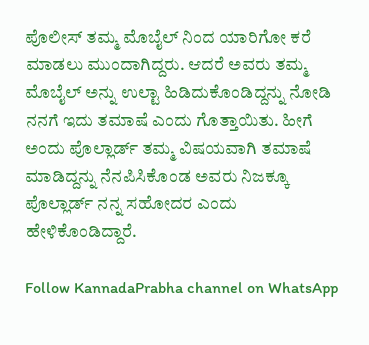ಪೊಲೀಸ್ ತಮ್ಮ ಮೊಬೈಲ್ ನಿಂದ ಯಾರಿಗೋ ಕರೆ ಮಾಡಲು ಮುಂದಾಗಿದ್ದರು. ಆದರೆ ಅವರು ತಮ್ಮ ಮೊಬೈಲ್ ಅನ್ನು ಉಲ್ಟಾ ಹಿಡಿದುಕೊಂಡಿದ್ದನ್ನು ನೋಡಿ ನನಗೆ ಇದು ತಮಾಷೆ ಎಂದು ಗೊತ್ತಾಯಿತು. ಹೀಗೆ ಅಂದು ಪೊಲ್ಲಾರ್ಡ್ ತಮ್ಮ ವಿಷಯವಾಗಿ ತಮಾಷೆ ಮಾಡಿದ್ದನ್ನು ನೆನಪಿಸಿಕೊಂಡ ಅವರು ನಿಜಕ್ಕೂ ಪೊಲ್ಲಾರ್ಡ್ ನನ್ನ ಸಹೋದರ ಎಂದು ಹೇಳಿಕೊಂಡಿದ್ದಾರೆ.

Follow KannadaPrabha channel on WhatsApp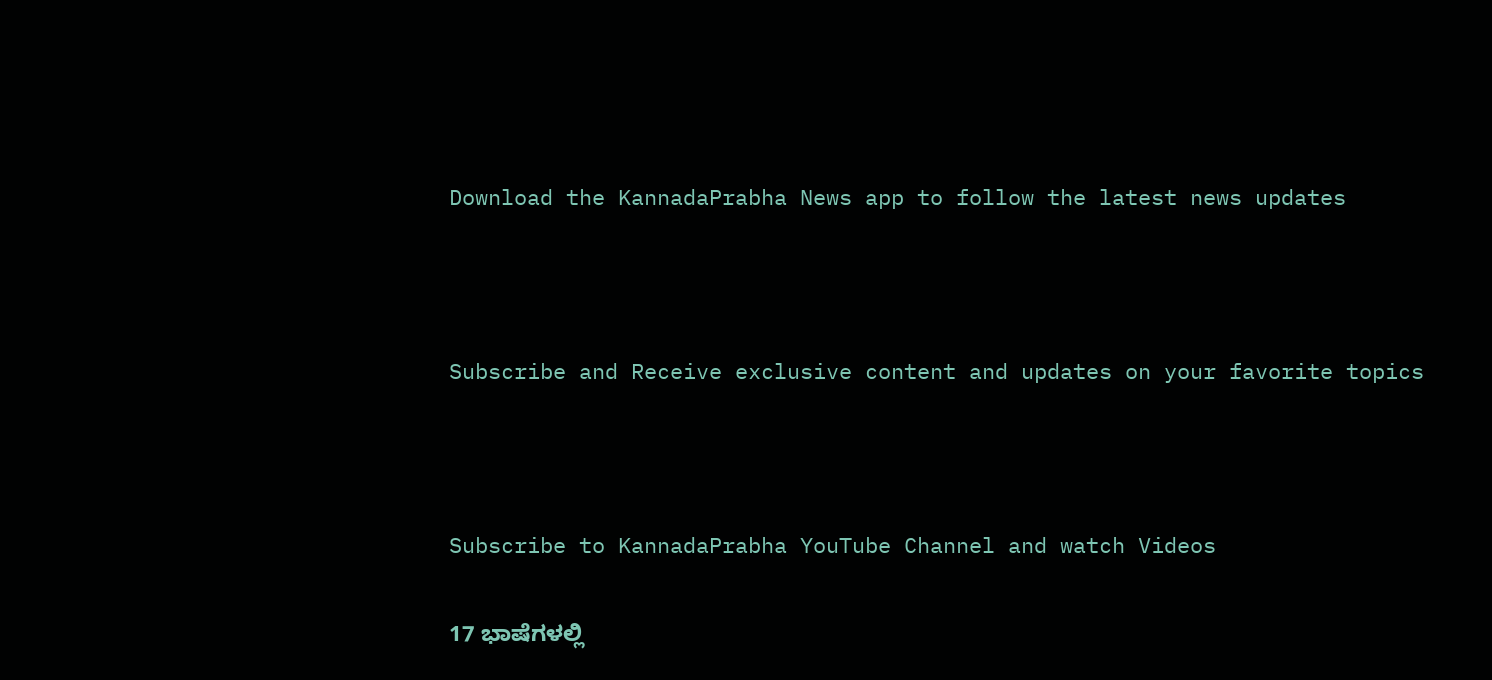Download the KannadaPrabha News app to follow the latest news updates



Subscribe and Receive exclusive content and updates on your favorite topics



Subscribe to KannadaPrabha YouTube Channel and watch Videos

17 ಭಾಷೆಗಳಲ್ಲಿ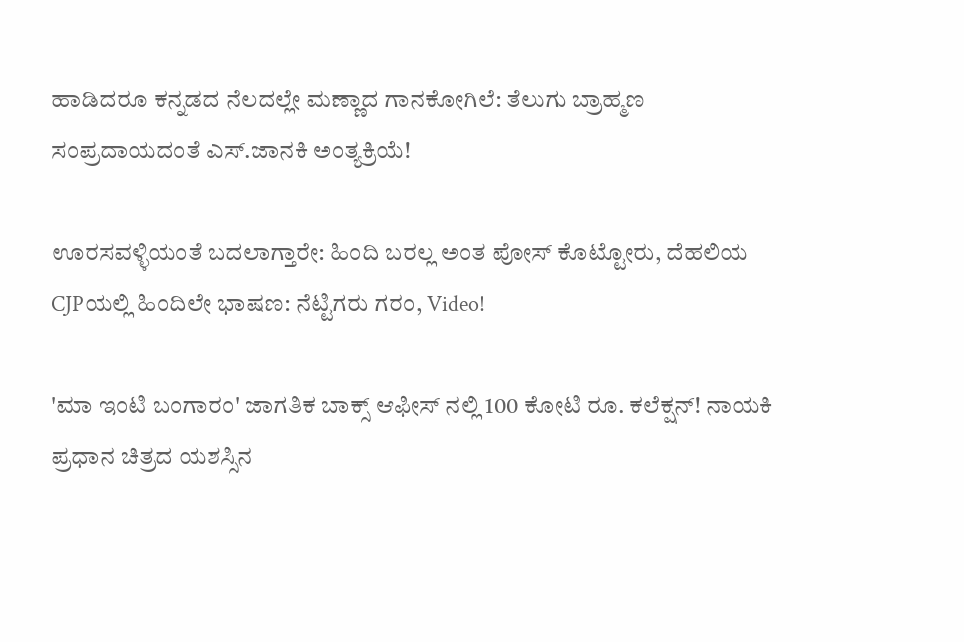ಹಾಡಿದರೂ ಕನ್ನಡದ ನೆಲದಲ್ಲೇ ಮಣ್ಣಾದ ಗಾನಕೋಗಿಲೆ: ತೆಲುಗು ಬ್ರಾಹ್ಮಣ ಸಂಪ್ರದಾಯದಂತೆ ಎಸ್.ಜಾನಕಿ ಅಂತ್ಯಕ್ರಿಯೆ!

ಊರಸವಳ್ಳಿಯಂತೆ ಬದಲಾಗ್ತಾರೇ: ಹಿಂದಿ ಬರಲ್ಲ ಅಂತ ಪೋಸ್ ಕೊಟ್ಟೋರು, ದೆಹಲಿಯ CJPಯಲ್ಲಿ ಹಿಂದಿಲೇ ಭಾಷಣ: ನೆಟ್ಟಿಗರು ಗರಂ, Video!

'ಮಾ ಇಂಟಿ ಬಂಗಾರಂ' ಜಾಗತಿಕ ಬಾಕ್ಸ್ ಆಫೀಸ್ ನಲ್ಲಿ 100 ಕೋಟಿ ರೂ. ಕಲೆಕ್ಷನ್! ನಾಯಕಿ ಪ್ರಧಾನ ಚಿತ್ರದ ಯಶಸ್ಸಿನ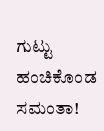ಗುಟ್ಟು ಹಂಚಿಕೊಂಡ ಸಮಂತಾ!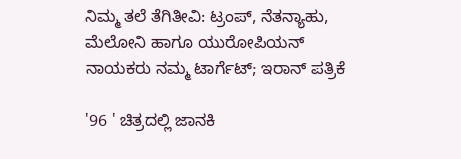ನಿಮ್ಮ ತಲೆ ತೆಗಿತೀವಿ: ಟ್ರಂಪ್, ನೆತನ್ಯಾಹು, ಮೆಲೋನಿ ಹಾಗೂ ಯುರೋಪಿಯನ್ ನಾಯಕರು ನಮ್ಮ ಟಾರ್ಗೆಟ್; ಇರಾನ್ ಪತ್ರಿಕೆ

'96 ' ಚಿತ್ರದಲ್ಲಿ ಜಾನಕಿ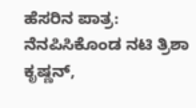ಹೆಸರಿನ ಪಾತ್ರ: ನೆನಪಿಸಿಕೊಂಡ ನಟಿ ತ್ರಿಶಾ ಕೃಷ್ಣನ್,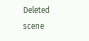Deleted scene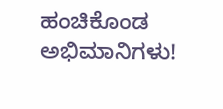ಹಂಚಿಕೊಂಡ ಅಭಿಮಾನಿಗಳು!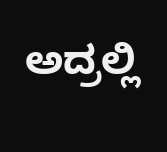ಅದ್ರಲ್ಲಿ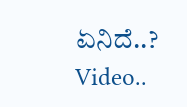ಏನಿದೆ..? Video..